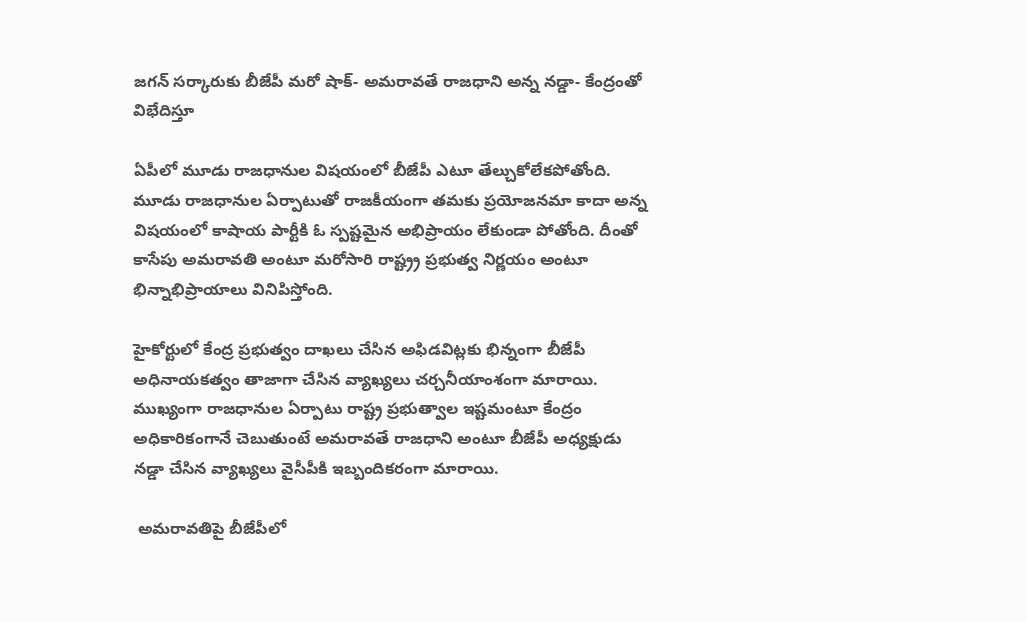జగన్‌ సర్కారుకు బీజేపీ మరో షాక్‌- అమరావతే రాజధాని అన్న నడ్డా- కేంద్రంతో విభేదిస్తూ

ఏపీలో మూడు రాజధానుల విషయంలో బీజేపీ ఎటూ తేల్చుకోలేకపోతోంది. మూడు రాజధానుల ఏర్పాటుతో రాజకీయంగా తమకు ప్రయోజనమా కాదా అన్న విషయంలో కాషాయ పార్టీకి ఓ స్పష్టమైన అభిప్రాయం లేకుండా పోతోంది. దీంతో కాసేపు అమరావతి అంటూ మరోసారి రాష్ట్ర్ర ప్రభుత్వ నిర్ణయం అంటూ భిన్నాభిప్రాయాలు వినిపిస్తోంది.

హైకోర్టులో కేంద్ర ప్రభుత్వం దాఖలు చేసిన అఫిడవిట్లకు భిన్నంగా బీజేపీ అధినాయకత్వం తాజాగా చేసిన వ్యాఖ్యలు చర్చనీయాంశంగా మారాయి. ముఖ్యంగా రాజధానుల ఏర్పాటు రాష్ట్ర ప్రభుత్వాల ఇష్టమంటూ కేంద్రం అధికారికంగానే చెబుతుంటే అమరావతే రాజధాని అంటూ బీజేపీ అధ్యక్షుడు నడ్డా చేసిన వ్యాఖ్యలు వైసీపీకి ఇబ్బందికరంగా మారాయి.

 అమరావతిపై బీజేపీలో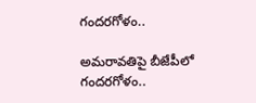గందరగోళం..

అమరావతిపై బీజేపీలో గందరగోళం..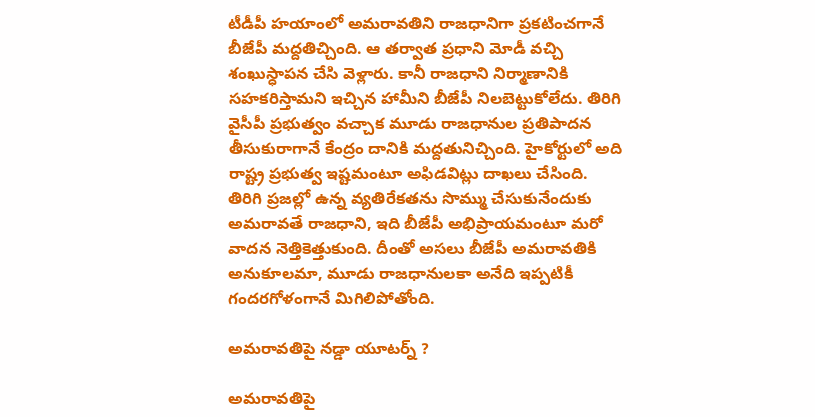టీడీపీ హయాంలో అమరావతిని రాజధానిగా ప్రకటించగానే బీజేపీ మద్దతిచ్చింది. ఆ తర్వాత ప్రధాని మోడీ వచ్చి శంఖుస్ధాపన చేసి వెళ్లారు. కానీ రాజధాని నిర్మాణానికి సహకరిస్తామని ఇచ్చిన హామీని బీజేపీ నిలబెట్టుకోలేదు. తిరిగి వైసీపీ ప్రభుత్వం వచ్చాక మూడు రాజధానుల ప్రతిపాదన తీసుకురాగానే కేంద్రం దానికి మద్దతునిచ్చింది. హైకోర్టులో అది రాష్ట్ర ప్రభుత్వ ఇష్టమంటూ అఫిడవిట్లు దాఖలు చేసింది. తిరిగి ప్రజల్లో ఉన్న వ్యతిరేకతను సొమ్ము చేసుకునేందుకు అమరావతే రాజధాని, ఇది బీజేపీ అభిప్రాయమంటూ మరో వాదన నెత్తికెత్తుకుంది. దీంతో అసలు బీజేపీ అమరావతికి అనుకూలమా, మూడు రాజధానులకా అనేది ఇప్పటికీ గందరగోళంగానే మిగిలిపోతోంది.

అమరావతిపై నడ్డా యూటర్న్‌ ?

అమరావతిపై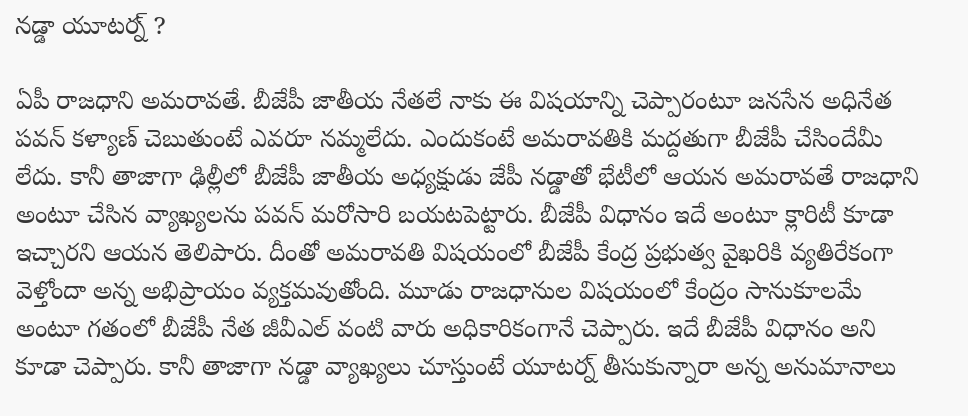నడ్డా యూటర్న్‌ ?

ఏపీ రాజధాని అమరావతే. బీజేపీ జాతీయ నేతలే నాకు ఈ విషయాన్ని చెప్పారంటూ జనసేన అధినేత పవన్ కళ్యాణ్‌ చెబుతుంటే ఎవరూ నమ్మలేదు. ఎందుకంటే అమరావతికి మద్దతుగా బీజేపీ చేసిందేమీ లేదు. కానీ తాజాగా ఢిల్లీలో బీజేపీ జాతీయ అధ్యక్షుడు జేపీ నడ్డాతో భేటీలో ఆయన అమరావతే రాజధాని అంటూ చేసిన వ్యాఖ్యలను పవన్‌ మరోసారి బయటపెట్టారు. బీజేపీ విధానం ఇదే అంటూ క్లారిటీ కూడా ఇచ్చారని ఆయన తెలిపారు. దీంతో అమరావతి విషయంలో బీజేపీ కేంద్ర ప్రభుత్వ వైఖరికి వ్యతిరేకంగా వెళ్తోందా అన్న అభిప్రాయం వ్యక్తమవుతోంది. మూడు రాజధానుల విషయంలో కేంద్రం సానుకూలమే అంటూ గతంలో బీజేపీ నేత జీవీఎల్‌ వంటి వారు అధికారికంగానే చెప్పారు. ఇదే బీజేపీ విధానం అని కూడా చెప్పారు. కానీ తాజాగా నడ్డా వ్యాఖ్యలు చూస్తుంటే యూటర్న్‌ తీసుకున్నారా అన్న అనుమానాలు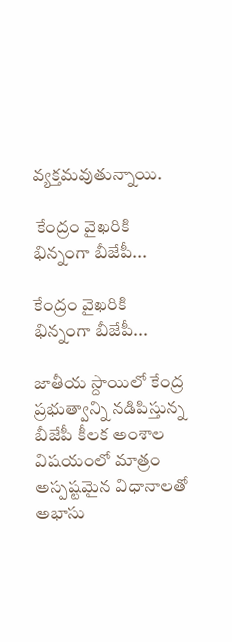వ్యక్తమవుతున్నాయి.

 కేంద్రం వైఖరికి భిన్నంగా బీజేపీ...

కేంద్రం వైఖరికి భిన్నంగా బీజేపీ...

జాతీయ స్దాయిలో కేంద్ర ప్రభుత్వాన్ని నడిపిస్తున్న బీజేపీ కీలక అంశాల విషయంలో మాత్రం అస్పష్టమైన విధానాలతో అభాసు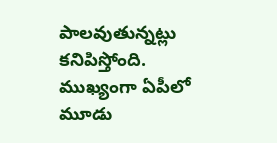పాలవుతున్నట్లు కనిపిస్తోంది. ముఖ్యంగా ఏపీలో మూడు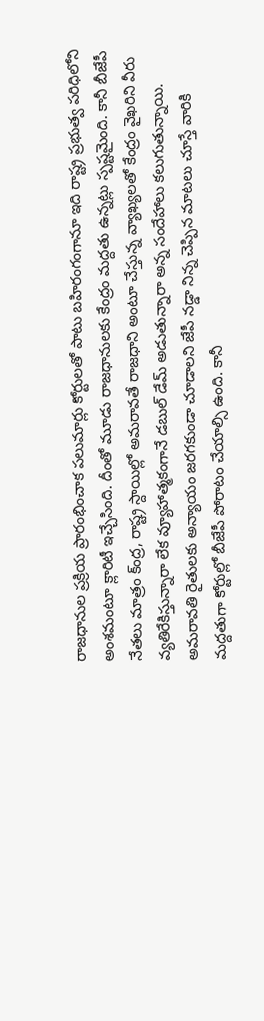రాజధానుల ప్రక్రియ ప్రారంభించాక పలుమార్లు కోర్టులతో పాటు బహిరంగంగానూ ఇది రాష్ట్ర ప్రభుత్వ పరిధిలోని అంశమంటూ క్లారిటీ ఇచ్చేసింది. దీంతో మూడు రాజధానులకు కేంద్రం మద్దతు ఉన్నట్లు స్పష్టమైంది. కానీ బీజేపీ నేతలు మాత్రం క్ంద్ర, రాష్ట్ర స్దాయిల్లో అమరావతే రాజధాని అంటూ చేస్తున్న వ్యాఖ్యలతో కేంద్రం వైఖరిని వీరు వ‌్యతిరేకిస్తున్నారా లేక వ్యూహాత్మకంగానే డబుల్‌ డేమ్‌ అడుతున్నారా అన్న సందేహాలు కలుగుతున్నాయి. అమరావతి రైతులకు అన్యాయం జరగకుండా చూడాలని జేపీ నడ్డా నిన్న చెప్పిన మాటలు చూస్తే వారికి మద్దతుగా కోర్టుల్లో బీజేపీ పోరాటం చేయాల్సి ఉంది. కానీ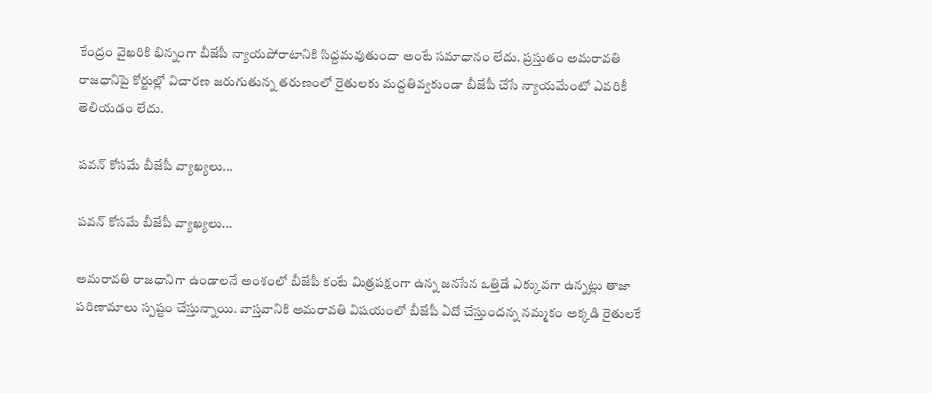కేంద్రం వైఖరికి భిన్నంగా బీజేపీ న్యాయపోరాటానికి సిద్దమవుతుందా అంటే సమాధానం లేదు. ప్రస్తుతం అమరావతి రాజధానిపై కోర్టుల్లో విచారణ జరుగుతున్న తరుణంలో రైతులకు మద్దతివ్వకుండా బీజేపీ చేసే న్యాయమేంటో ఎవరికీ తెలియడం లేదు.

పవన్‌ కోసమే బీజేపీ వ్యాఖ్యలు...

పవన్‌ కోసమే బీజేపీ వ్యాఖ్యలు...

అమరావతి రాజధానిగా ఉండాలనే అంశంలో బీజేపీ కంటే మిత్రపక్షంగా ఉన్న జనసేన ఒత్తిడే ఎక్కువగా ఉన్నట్లు తాజా పరిణామాలు స్పష్టం చేస్తున్నాయి. వాస్తవానికి అమరావతి విషయంలో బీజేపీ ఏదో చేస్తుందన్న నమ్మకం అక్కడి రైతులకే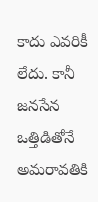కాదు ఎవరికీ లేదు. కానీ జనసేన ఒత్తిడితోనే అమరావతికి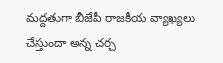మద్దతుగా బీజేపీ రాజకీయ వ్యాఖ్యలు చేస్తుందా అన్న చర్చ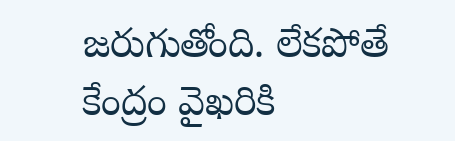జరుగుతోంది. లేకపోతే కేంద్రం వైఖరికి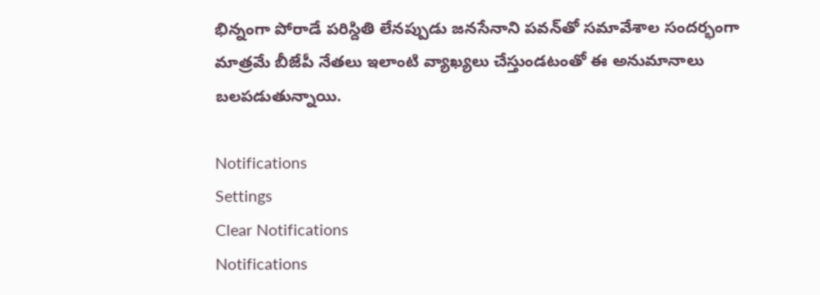భిన్నంగా పోరాడే పరిస్దితి లేనప్పుడు జనసేనాని పవన్‌తో సమావేశాల సందర్భంగా మాత్రమే బీజేపీ నేతలు ఇలాంటి వ్యాఖ్యలు చేస్తుండటంతో ఈ అనుమానాలు బలపడుతున్నాయి.

Notifications
Settings
Clear Notifications
Notifications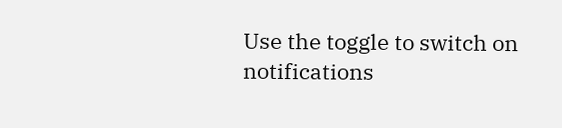Use the toggle to switch on notifications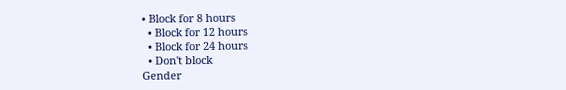• Block for 8 hours
  • Block for 12 hours
  • Block for 24 hours
  • Don't block
Gender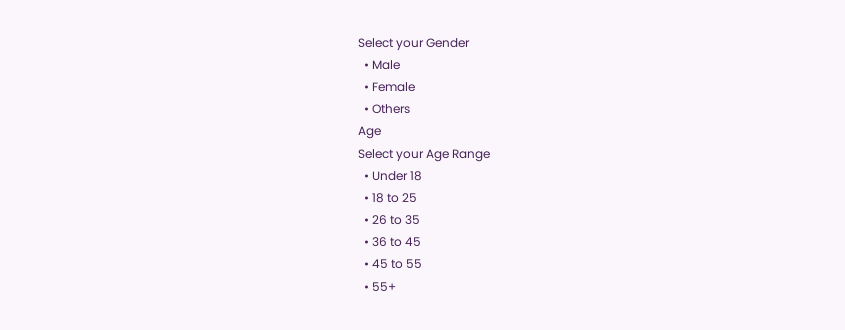Select your Gender
  • Male
  • Female
  • Others
Age
Select your Age Range
  • Under 18
  • 18 to 25
  • 26 to 35
  • 36 to 45
  • 45 to 55
  • 55+